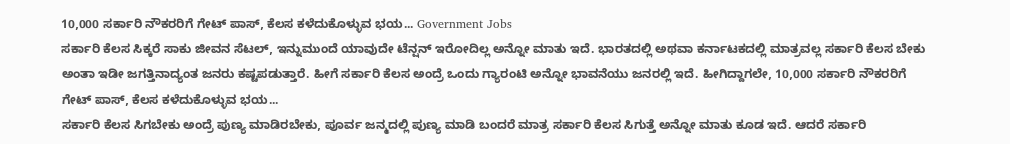10,000 ಸರ್ಕಾರಿ ನೌಕರರಿಗೆ ಗೇಟ್ ಪಾಸ್, ಕೆಲಸ ಕಳೆದುಕೊಳ್ಳುವ ಭಯ... Government Jobs
ಸರ್ಕಾರಿ ಕೆಲಸ ಸಿಕ್ಕರೆ ಸಾಕು ಜೀವನ ಸೆಟಲ್, ಇನ್ನುಮುಂದೆ ಯಾವುದೇ ಟೆನ್ಷನ್ ಇರೋದಿಲ್ಲ ಅನ್ನೋ ಮಾತು ಇದೆ. ಭಾರತದಲ್ಲಿ ಅಥವಾ ಕರ್ನಾಟಕದಲ್ಲಿ ಮಾತ್ರವಲ್ಲ ಸರ್ಕಾರಿ ಕೆಲಸ ಬೇಕು ಅಂತಾ ಇಡೀ ಜಗತ್ತಿನಾದ್ಯಂತ ಜನರು ಕಷ್ಟಪಡುತ್ತಾರೆ. ಹೀಗೆ ಸರ್ಕಾರಿ ಕೆಲಸ ಅಂದ್ರೆ ಒಂದು ಗ್ಯಾರಂಟಿ ಅನ್ನೋ ಭಾವನೆಯು ಜನರಲ್ಲಿ ಇದೆ. ಹೀಗಿದ್ದಾಗಲೇ, 10,000 ಸರ್ಕಾರಿ ನೌಕರರಿಗೆ ಗೇಟ್ ಪಾಸ್, ಕೆಲಸ ಕಳೆದುಕೊಳ್ಳುವ ಭಯ...
ಸರ್ಕಾರಿ ಕೆಲಸ ಸಿಗಬೇಕು ಅಂದ್ರೆ ಪುಣ್ಯ ಮಾಡಿರಬೇಕು, ಪೂರ್ವ ಜನ್ಮದಲ್ಲಿ ಪುಣ್ಯ ಮಾಡಿ ಬಂದರೆ ಮಾತ್ರ ಸರ್ಕಾರಿ ಕೆಲಸ ಸಿಗುತ್ತೆ ಅನ್ನೋ ಮಾತು ಕೂಡ ಇದೆ. ಆದರೆ ಸರ್ಕಾರಿ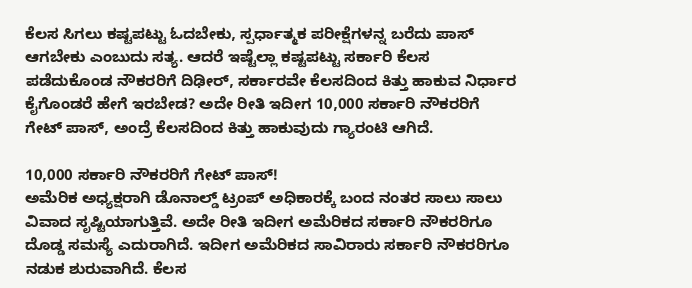ಕೆಲಸ ಸಿಗಲು ಕಷ್ಟಪಟ್ಟು ಓದಬೇಕು, ಸ್ಪರ್ಧಾತ್ಮಕ ಪರೀಕ್ಷೆಗಳನ್ನ ಬರೆದು ಪಾಸ್ ಆಗಬೇಕು ಎಂಬುದು ಸತ್ಯ. ಆದರೆ ಇಷ್ಟೆಲ್ಲಾ ಕಷ್ಟಪಟ್ಟು ಸರ್ಕಾರಿ ಕೆಲಸ ಪಡೆದುಕೊಂಡ ನೌಕರರಿಗೆ ದಿಢೀರ್, ಸರ್ಕಾರವೇ ಕೆಲಸದಿಂದ ಕಿತ್ತು ಹಾಕುವ ನಿರ್ಧಾರ ಕೈಗೊಂಡರೆ ಹೇಗೆ ಇರಬೇಡ? ಅದೇ ರೀತಿ ಇದೀಗ 10,000 ಸರ್ಕಾರಿ ನೌಕರರಿಗೆ ಗೇಟ್ ಪಾಸ್, ಅಂದ್ರೆ ಕೆಲಸದಿಂದ ಕಿತ್ತು ಹಾಕುವುದು ಗ್ಯಾರಂಟಿ ಆಗಿದೆ.

10,000 ಸರ್ಕಾರಿ ನೌಕರರಿಗೆ ಗೇಟ್ ಪಾಸ್!
ಅಮೆರಿಕ ಅಧ್ಯಕ್ಷರಾಗಿ ಡೊನಾಲ್ಡ್ ಟ್ರಂಪ್ ಅಧಿಕಾರಕ್ಕೆ ಬಂದ ನಂತರ ಸಾಲು ಸಾಲು ವಿವಾದ ಸೃಷ್ಟಿಯಾಗುತ್ತಿವೆ. ಅದೇ ರೀತಿ ಇದೀಗ ಅಮೆರಿಕದ ಸರ್ಕಾರಿ ನೌಕರರಿಗೂ ದೊಡ್ಡ ಸಮಸ್ಯೆ ಎದುರಾಗಿದೆ. ಇದೀಗ ಅಮೆರಿಕದ ಸಾವಿರಾರು ಸರ್ಕಾರಿ ನೌಕರರಿಗೂ ನಡುಕ ಶುರುವಾಗಿದೆ. ಕೆಲಸ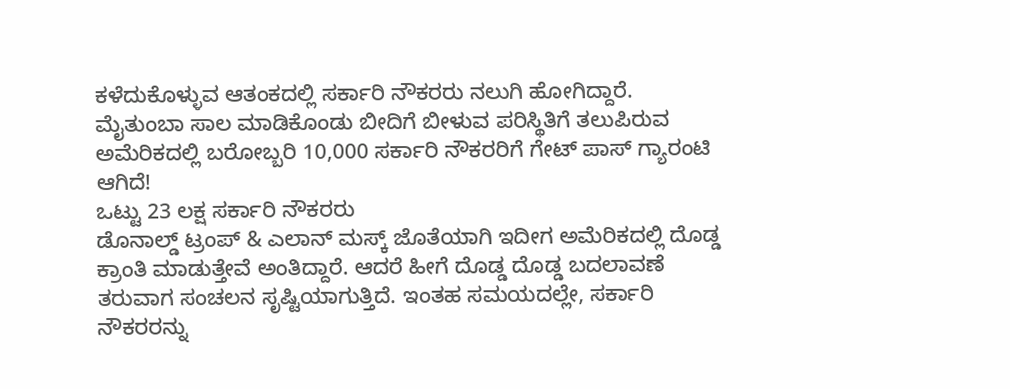ಕಳೆದುಕೊಳ್ಳುವ ಆತಂಕದಲ್ಲಿ ಸರ್ಕಾರಿ ನೌಕರರು ನಲುಗಿ ಹೋಗಿದ್ದಾರೆ. ಮೈತುಂಬಾ ಸಾಲ ಮಾಡಿಕೊಂಡು ಬೀದಿಗೆ ಬೀಳುವ ಪರಿಸ್ಥಿತಿಗೆ ತಲುಪಿರುವ ಅಮೆರಿಕದಲ್ಲಿ ಬರೋಬ್ಬರಿ 10,000 ಸರ್ಕಾರಿ ನೌಕರರಿಗೆ ಗೇಟ್ ಪಾಸ್ ಗ್ಯಾರಂಟಿ ಆಗಿದೆ!
ಒಟ್ಟು 23 ಲಕ್ಷ ಸರ್ಕಾರಿ ನೌಕರರು
ಡೊನಾಲ್ಡ್ ಟ್ರಂಪ್ & ಎಲಾನ್ ಮಸ್ಕ್ ಜೊತೆಯಾಗಿ ಇದೀಗ ಅಮೆರಿಕದಲ್ಲಿ ದೊಡ್ಡ ಕ್ರಾಂತಿ ಮಾಡುತ್ತೇವೆ ಅಂತಿದ್ದಾರೆ. ಆದರೆ ಹೀಗೆ ದೊಡ್ಡ ದೊಡ್ಡ ಬದಲಾವಣೆ ತರುವಾಗ ಸಂಚಲನ ಸೃಷ್ಟಿಯಾಗುತ್ತಿದೆ. ಇಂತಹ ಸಮಯದಲ್ಲೇ, ಸರ್ಕಾರಿ ನೌಕರರನ್ನು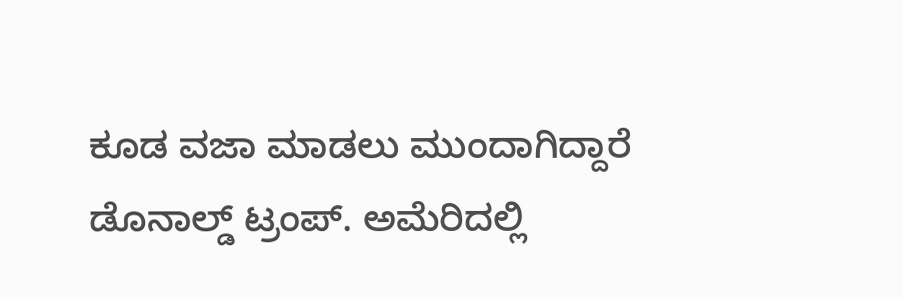ಕೂಡ ವಜಾ ಮಾಡಲು ಮುಂದಾಗಿದ್ದಾರೆ ಡೊನಾಲ್ಡ್ ಟ್ರಂಪ್. ಅಮೆರಿದಲ್ಲಿ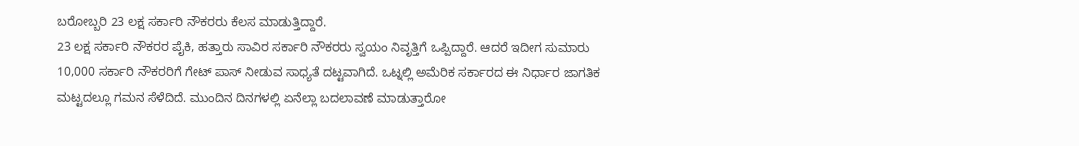ಬರೋಬ್ಬರಿ 23 ಲಕ್ಷ ಸರ್ಕಾರಿ ನೌಕರರು ಕೆಲಸ ಮಾಡುತ್ತಿದ್ದಾರೆ.
23 ಲಕ್ಷ ಸರ್ಕಾರಿ ನೌಕರರ ಪೈಕಿ, ಹತ್ತಾರು ಸಾವಿರ ಸರ್ಕಾರಿ ನೌಕರರು ಸ್ವಯಂ ನಿವೃತ್ತಿಗೆ ಒಪ್ಪಿದ್ದಾರೆ. ಆದರೆ ಇದೀಗ ಸುಮಾರು 10,000 ಸರ್ಕಾರಿ ನೌಕರರಿಗೆ ಗೇಟ್ ಪಾಸ್ ನೀಡುವ ಸಾಧ್ಯತೆ ದಟ್ಟವಾಗಿದೆ. ಒಟ್ನಲ್ಲಿ ಅಮೆರಿಕ ಸರ್ಕಾರದ ಈ ನಿರ್ಧಾರ ಜಾಗತಿಕ ಮಟ್ಟದಲ್ಲೂ ಗಮನ ಸೆಳೆದಿದೆ. ಮುಂದಿನ ದಿನಗಳಲ್ಲಿ ಏನೆಲ್ಲಾ ಬದಲಾವಣೆ ಮಾಡುತ್ತಾರೋ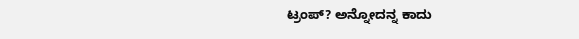ಟ್ರಂಪ್? ಅನ್ನೋದನ್ನ ಕಾದು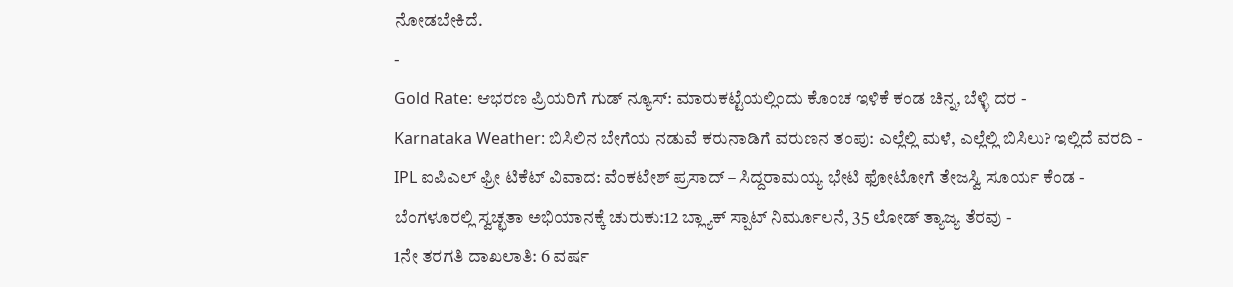ನೋಡಬೇಕಿದೆ.
-
Gold Rate: ಆಭರಣ ಪ್ರಿಯರಿಗೆ ಗುಡ್ ನ್ಯೂಸ್: ಮಾರುಕಟ್ಟೆಯಲ್ಲಿಂದು ಕೊಂಚ ಇಳಿಕೆ ಕಂಡ ಚಿನ್ನ, ಬೆಳ್ಳಿ ದರ -
Karnataka Weather: ಬಿಸಿಲಿನ ಬೇಗೆಯ ನಡುವೆ ಕರುನಾಡಿಗೆ ವರುಣನ ತಂಪು: ಎಲ್ಲೆಲ್ಲಿ ಮಳೆ, ಎಲ್ಲೆಲ್ಲಿ ಬಿಸಿಲು? ಇಲ್ಲಿದೆ ವರದಿ -
IPL ಐಪಿಎಲ್ ಫ್ರೀ ಟಿಕೆಟ್ ವಿವಾದ: ವೆಂಕಟೇಶ್ ಪ್ರಸಾದ್ – ಸಿದ್ದರಾಮಯ್ಯ ಭೇಟಿ ಫೋಟೋಗೆ ತೇಜಸ್ವಿ ಸೂರ್ಯ ಕೆಂಡ -
ಬೆಂಗಳೂರಲ್ಲಿ ಸ್ವಚ್ಛತಾ ಅಭಿಯಾನಕ್ಕೆ ಚುರುಕು:12 ಬ್ಲ್ಯಾಕ್ ಸ್ಪಾಟ್ ನಿರ್ಮೂಲನೆ, 35 ಲೋಡ್ ತ್ಯಾಜ್ಯ ತೆರವು -
1ನೇ ತರಗತಿ ದಾಖಲಾತಿ: 6 ವರ್ಷ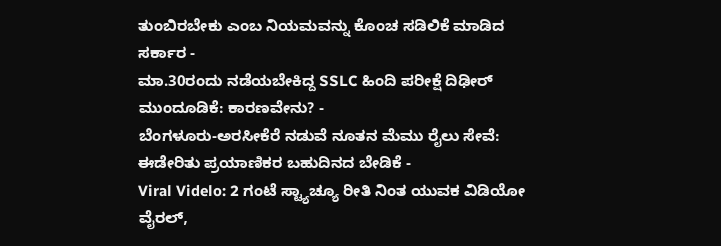ತುಂಬಿರಬೇಕು ಎಂಬ ನಿಯಮವನ್ನು ಕೊಂಚ ಸಡಿಲಿಕೆ ಮಾಡಿದ ಸರ್ಕಾರ -
ಮಾ.30ರಂದು ನಡೆಯಬೇಕಿದ್ದ SSLC ಹಿಂದಿ ಪರೀಕ್ಷೆ ದಿಢೀರ್ ಮುಂದೂಡಿಕೆ: ಕಾರಣವೇನು? -
ಬೆಂಗಳೂರು-ಅರಸೀಕೆರೆ ನಡುವೆ ನೂತನ ಮೆಮು ರೈಲು ಸೇವೆ: ಈಡೇರಿತು ಪ್ರಯಾಣಿಕರ ಬಹುದಿನದ ಬೇಡಿಕೆ -
Viral Videlo: 2 ಗಂಟೆ ಸ್ಟ್ಯಾಚ್ಯೂ ರೀತಿ ನಿಂತ ಯುವಕ ವಿಡಿಯೋ ವೈರಲ್,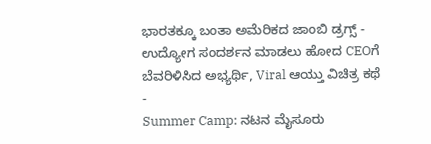ಭಾರತಕ್ಕೂ ಬಂತಾ ಅಮೆರಿಕದ ಜಾಂಬಿ ಡ್ರಗ್ಸ್ -
ಉದ್ಯೋಗ ಸಂದರ್ಶನ ಮಾಡಲು ಹೋದ CEOಗೆ ಬೆವರಿಳಿಸಿದ ಅಭ್ಯರ್ಥಿ, Viral ಆಯ್ತು ವಿಚಿತ್ರ ಕಥೆ -
Summer Camp: ನಟನ ಮೈಸೂರು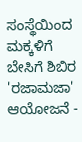ಸಂಸ್ಥೆಯಿಂದ ಮಕ್ಕಳಿಗೆ ಬೇಸಿಗೆ ಶಿಬಿರ 'ರಜಾಮಜಾ' ಆಯೋಜನೆ -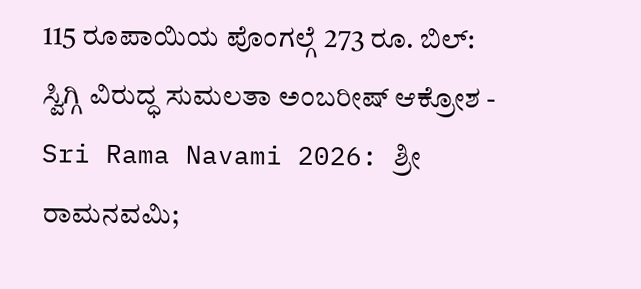115 ರೂಪಾಯಿಯ ಪೊಂಗಲ್ಗೆ 273 ರೂ. ಬಿಲ್: ಸ್ವಿಗ್ಗಿ ವಿರುದ್ಧ ಸುಮಲತಾ ಅಂಬರೀಷ್ ಆಕ್ರೋಶ -
Sri Rama Navami 2026: ಶ್ರೀ ರಾಮನವಮಿ;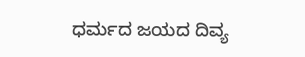ಧರ್ಮದ ಜಯದ ದಿವ್ಯ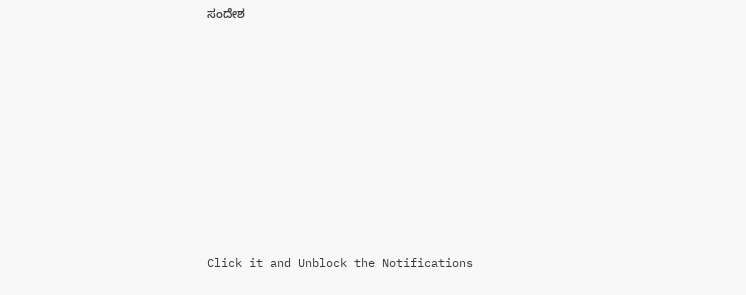ಸಂದೇಶ












Click it and Unblock the Notifications